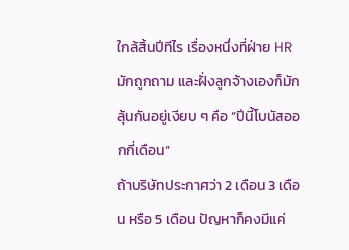ใกล้สิ้นปีทีไร เรื่องหนึ่งที่ฝ่าย HR มักถูกถาม และฝั่งลูกจ้างเองก็มักลุ้นกันอยู่เงียบ ๆ คือ “ปีนี้โบนัสออกกี่เดือน”
ถ้าบริษัทประกาศว่า 2 เดือน 3 เดือน หรือ 5 เดือน ปัญหาก็คงมีแค่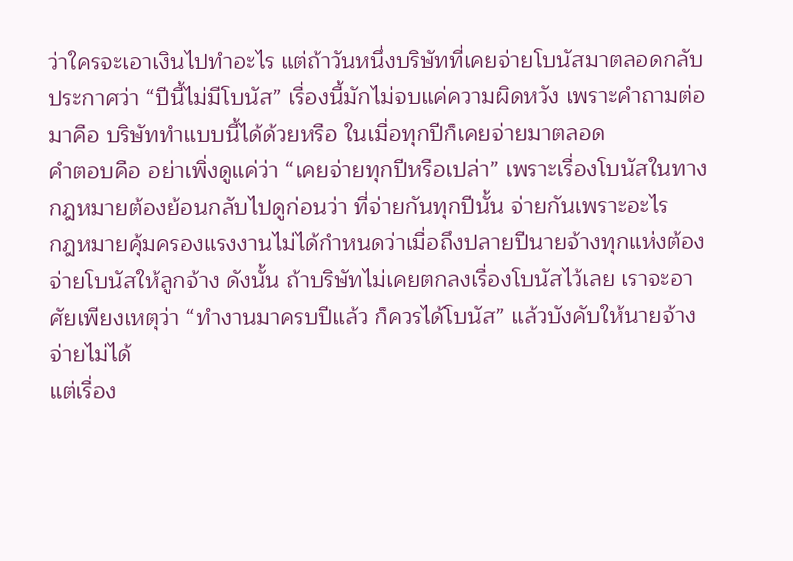ว่าใครจะเอาเงินไปทำอะไร แต่ถ้าวันหนึ่งบริษัทที่เคยจ่ายโบนัสมาตลอดกลับประกาศว่า “ปีนี้ไม่มีโบนัส” เรื่องนี้มักไม่จบแค่ความผิดหวัง เพราะคำถามต่อมาคือ บริษัททำแบบนี้ได้ด้วยหรือ ในเมื่อทุกปีก็เคยจ่ายมาตลอด
คำตอบคือ อย่าเพิ่งดูแค่ว่า “เคยจ่ายทุกปีหรือเปล่า” เพราะเรื่องโบนัสในทางกฎหมายต้องย้อนกลับไปดูก่อนว่า ที่จ่ายกันทุกปีนั้น จ่ายกันเพราะอะไร
กฎหมายคุ้มครองแรงงานไม่ได้กำหนดว่าเมื่อถึงปลายปีนายจ้างทุกแห่งต้องจ่ายโบนัสให้ลูกจ้าง ดังนั้น ถ้าบริษัทไม่เคยตกลงเรื่องโบนัสไว้เลย เราจะอาศัยเพียงเหตุว่า “ทำงานมาครบปีแล้ว ก็ควรได้โบนัส” แล้วบังคับให้นายจ้างจ่ายไม่ได้
แต่เรื่อง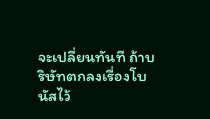จะเปลี่ยนทันที ถ้าบริษัทตกลงเรื่องโบนัสไว้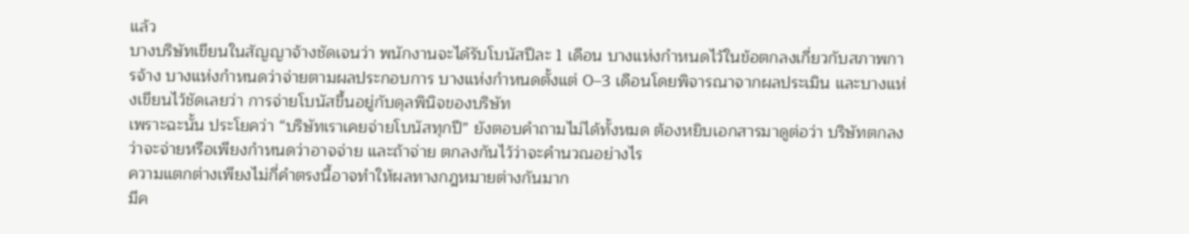แล้ว
บางบริษัทเขียนในสัญญาจ้างชัดเจนว่า พนักงานจะได้รับโบนัสปีละ 1 เดือน บางแห่งกำหนดไว้ในข้อตกลงเกี่ยวกับสภาพการจ้าง บางแห่งกำหนดว่าจ่ายตามผลประกอบการ บางแห่งกำหนดตั้งแต่ 0–3 เดือนโดยพิจารณาจากผลประเมิน และบางแห่งเขียนไว้ชัดเลยว่า การจ่ายโบนัสขึ้นอยู่กับดุลพินิจของบริษัท
เพราะฉะนั้น ประโยคว่า “บริษัทเราเคยจ่ายโบนัสทุกปี” ยังตอบคำถามไม่ได้ทั้งหมด ต้องหยิบเอกสารมาดูต่อว่า บริษัทตกลงว่าจะจ่ายหรือเพียงกำหนดว่าอาจจ่าย และถ้าจ่าย ตกลงกันไว้ว่าจะคำนวณอย่างไร
ความแตกต่างเพียงไม่กี่คำตรงนี้อาจทำให้ผลทางกฎหมายต่างกันมาก
มีค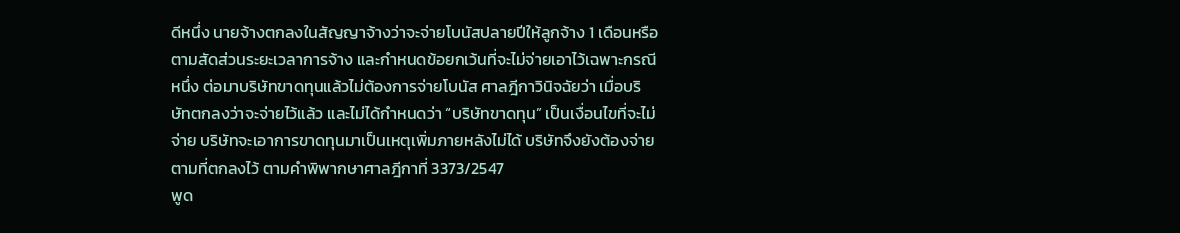ดีหนึ่ง นายจ้างตกลงในสัญญาจ้างว่าจะจ่ายโบนัสปลายปีให้ลูกจ้าง 1 เดือนหรือตามสัดส่วนระยะเวลาการจ้าง และกำหนดข้อยกเว้นที่จะไม่จ่ายเอาไว้เฉพาะกรณีหนึ่ง ต่อมาบริษัทขาดทุนแล้วไม่ต้องการจ่ายโบนัส ศาลฎีกาวินิจฉัยว่า เมื่อบริษัทตกลงว่าจะจ่ายไว้แล้ว และไม่ได้กำหนดว่า “บริษัทขาดทุน” เป็นเงื่อนไขที่จะไม่จ่าย บริษัทจะเอาการขาดทุนมาเป็นเหตุเพิ่มภายหลังไม่ได้ บริษัทจึงยังต้องจ่ายตามที่ตกลงไว้ ตามคำพิพากษาศาลฎีกาที่ 3373/2547
พูด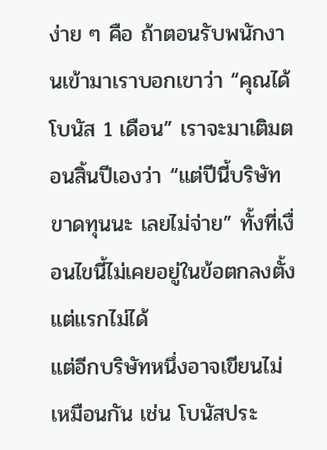ง่าย ๆ คือ ถ้าตอนรับพนักงานเข้ามาเราบอกเขาว่า “คุณได้โบนัส 1 เดือน” เราจะมาเติมตอนสิ้นปีเองว่า “แต่ปีนี้บริษัทขาดทุนนะ เลยไม่จ่าย” ทั้งที่เงื่อนไขนี้ไม่เคยอยู่ในข้อตกลงตั้งแต่แรกไม่ได้
แต่อีกบริษัทหนึ่งอาจเขียนไม่เหมือนกัน เช่น โบนัสประ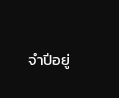จำปีอยู่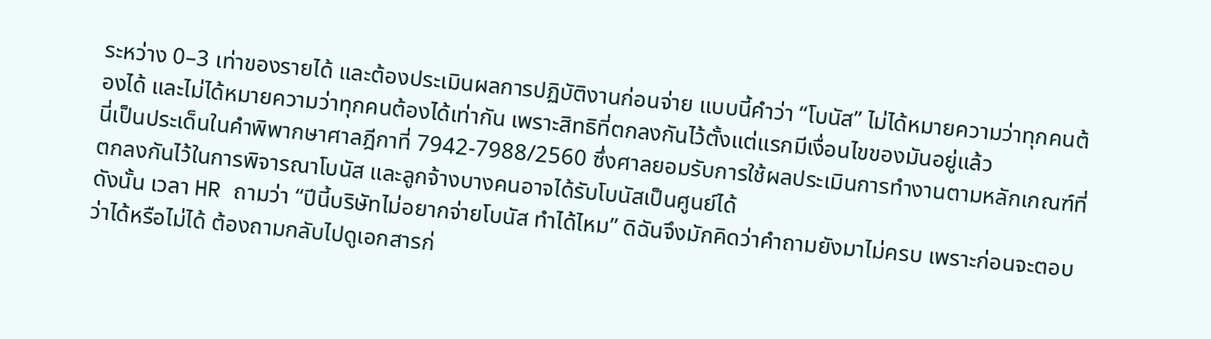ระหว่าง 0–3 เท่าของรายได้ และต้องประเมินผลการปฏิบัติงานก่อนจ่าย แบบนี้คำว่า “โบนัส” ไม่ได้หมายความว่าทุกคนต้องได้ และไม่ได้หมายความว่าทุกคนต้องได้เท่ากัน เพราะสิทธิที่ตกลงกันไว้ตั้งแต่แรกมีเงื่อนไขของมันอยู่แล้ว
นี่เป็นประเด็นในคำพิพากษาศาลฎีกาที่ 7942-7988/2560 ซึ่งศาลยอมรับการใช้ผลประเมินการทำงานตามหลักเกณฑ์ที่ตกลงกันไว้ในการพิจารณาโบนัส และลูกจ้างบางคนอาจได้รับโบนัสเป็นศูนย์ได้
ดังนั้น เวลา HR ถามว่า “ปีนี้บริษัทไม่อยากจ่ายโบนัส ทำได้ไหม” ดิฉันจึงมักคิดว่าคำถามยังมาไม่ครบ เพราะก่อนจะตอบว่าได้หรือไม่ได้ ต้องถามกลับไปดูเอกสารก่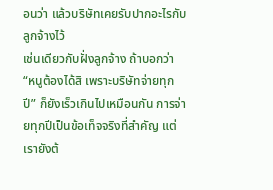อนว่า แล้วบริษัทเคยรับปากอะไรกับลูกจ้างไว้
เช่นเดียวกับฝั่งลูกจ้าง ถ้าบอกว่า “หนูต้องได้สิ เพราะบริษัทจ่ายทุกปี” ก็ยังเร็วเกินไปเหมือนกัน การจ่ายทุกปีเป็นข้อเท็จจริงที่สำคัญ แต่เรายังต้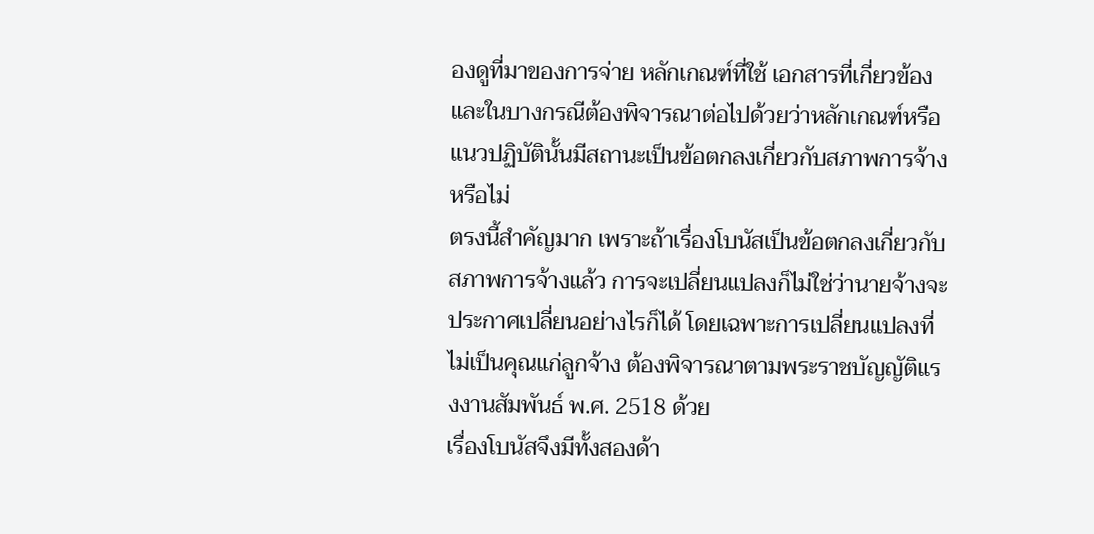องดูที่มาของการจ่าย หลักเกณฑ์ที่ใช้ เอกสารที่เกี่ยวข้อง และในบางกรณีต้องพิจารณาต่อไปด้วยว่าหลักเกณฑ์หรือแนวปฏิบัตินั้นมีสถานะเป็นข้อตกลงเกี่ยวกับสภาพการจ้างหรือไม่
ตรงนี้สำคัญมาก เพราะถ้าเรื่องโบนัสเป็นข้อตกลงเกี่ยวกับสภาพการจ้างแล้ว การจะเปลี่ยนแปลงก็ไม่ใช่ว่านายจ้างจะประกาศเปลี่ยนอย่างไรก็ได้ โดยเฉพาะการเปลี่ยนแปลงที่ไม่เป็นคุณแก่ลูกจ้าง ต้องพิจารณาตามพระราชบัญญัติแรงงานสัมพันธ์ พ.ศ. 2518 ด้วย
เรื่องโบนัสจึงมีทั้งสองด้า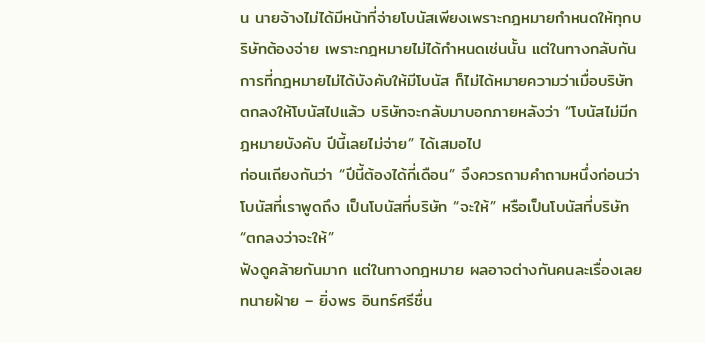น นายจ้างไม่ได้มีหน้าที่จ่ายโบนัสเพียงเพราะกฎหมายกำหนดให้ทุกบริษัทต้องจ่าย เพราะกฎหมายไม่ได้กำหนดเช่นนั้น แต่ในทางกลับกัน การที่กฎหมายไม่ได้บังคับให้มีโบนัส ก็ไม่ได้หมายความว่าเมื่อบริษัทตกลงให้โบนัสไปแล้ว บริษัทจะกลับมาบอกภายหลังว่า “โบนัสไม่มีกฎหมายบังคับ ปีนี้เลยไม่จ่าย” ได้เสมอไป
ก่อนเถียงกันว่า “ปีนี้ต้องได้กี่เดือน” จึงควรถามคำถามหนึ่งก่อนว่า
โบนัสที่เราพูดถึง เป็นโบนัสที่บริษัท “จะให้” หรือเป็นโบนัสที่บริษัท “ตกลงว่าจะให้”
ฟังดูคล้ายกันมาก แต่ในทางกฎหมาย ผลอาจต่างกันคนละเรื่องเลย
ทนายฝ้าย – ยิ่งพร อินทร์ศรีชื่น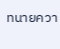ทนายควา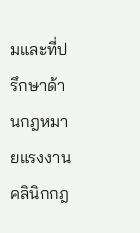มและที่ปรึกษาด้านกฎหมายแรงงาน
คลินิกกฎ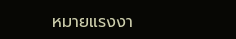หมายแรงงา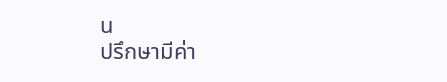น
ปรึกษามีค่า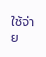ใช้จ่าย